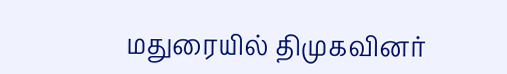மதுரையில் திமுகவினர்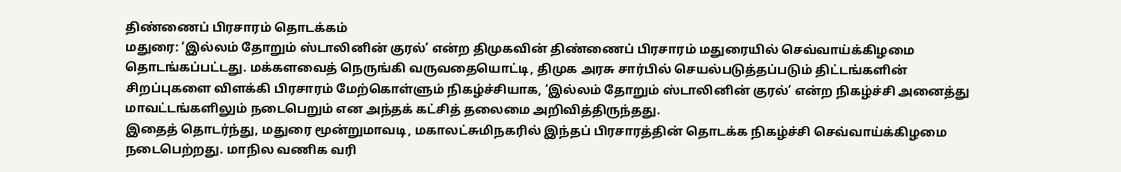திண்ணைப் பிரசாரம் தொடக்கம்
மதுரை: ‘இல்லம் தோறும் ஸ்டாலினின் குரல்’ என்ற திமுகவின் திண்ணைப் பிரசாரம் மதுரையில் செவ்வாய்க்கிழமை தொடங்கப்பட்டது. மக்களவைத் நெருங்கி வருவதையொட்டி, திமுக அரசு சார்பில் செயல்படுத்தப்படும் திட்டங்களின் சிறப்புகளை விளக்கி பிரசாரம் மேற்கொள்ளும் நிகழ்ச்சியாக, ‘இல்லம் தோறும் ஸ்டாலினின் குரல்’ என்ற நிகழ்ச்சி அனைத்து மாவட்டங்களிலும் நடைபெறும் என அந்தக் கட்சித் தலைமை அறிவித்திருந்தது.
இதைத் தொடர்ந்து, மதுரை மூன்றுமாவடி, மகாலட்சுமிநகரில் இந்தப் பிரசாரத்தின் தொடக்க நிகழ்ச்சி செவ்வாய்க்கிழமை நடைபெற்றது. மாநில வணிக வரி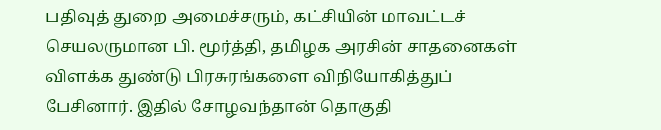பதிவுத் துறை அமைச்சரும், கட்சியின் மாவட்டச் செயலருமான பி. மூர்த்தி, தமிழக அரசின் சாதனைகள் விளக்க துண்டு பிரசுரங்களை விநியோகித்துப் பேசினார். இதில் சோழவந்தான் தொகுதி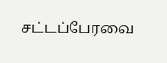சட்டப்பேரவை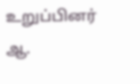உறுப்பினர் ஆ.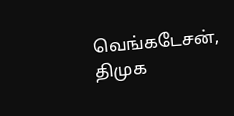வெங்கடேசன், திமுக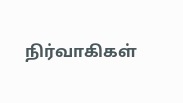நிர்வாகிகள்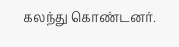கலந்து கொண்டனர்.